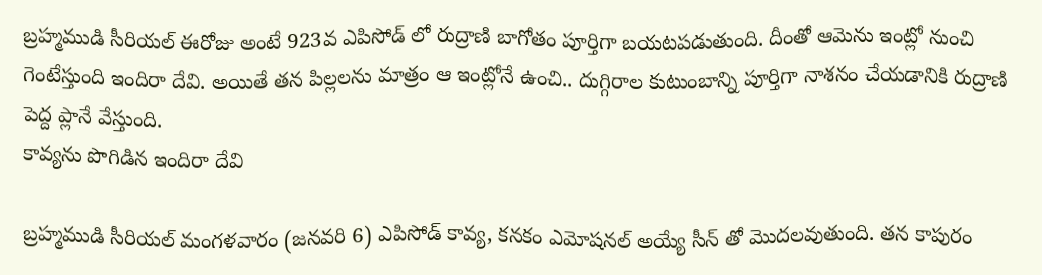బ్రహ్మముడి సీరియల్ ఈరోజు అంటే 923వ ఎపిసోడ్ లో రుద్రాణి బాగోతం పూర్తిగా బయటపడుతుంది. దీంతో ఆమెను ఇంట్లో నుంచి గెంటేస్తుంది ఇందిరా దేవి. అయితే తన పిల్లలను మాత్రం ఆ ఇంట్లోనే ఉంచి.. దుగ్గిరాల కుటుంబాన్ని పూర్తిగా నాశనం చేయడానికి రుద్రాణి పెద్ద ప్లానే వేస్తుంది.
కావ్యను పొగిడిన ఇందిరా దేవి

బ్రహ్మముడి సీరియల్ మంగళవారం (జనవరి 6) ఎపిసోడ్ కావ్య, కనకం ఎమోషనల్ అయ్యే సీన్ తో మొదలవుతుంది. తన కాపురం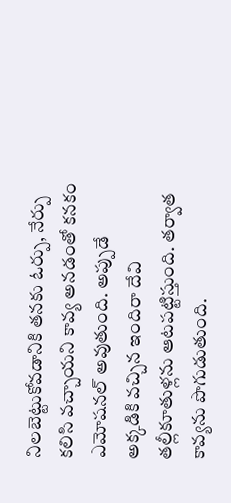నిలబెట్టుకోవడానికి తనకు ఓర్పు, నేర్పు కలిసి వచ్చాయని కావ్య అనడంతో కనకం ఎమోషనల్ అవుతుంది. అప్పుడే అక్కడికి వచ్చిన ఇందిరా దేవి తల్లీకూతుళ్లను ఆటపట్టిస్తుంది. తర్వాత కావ్యను పొగుడుతుంది.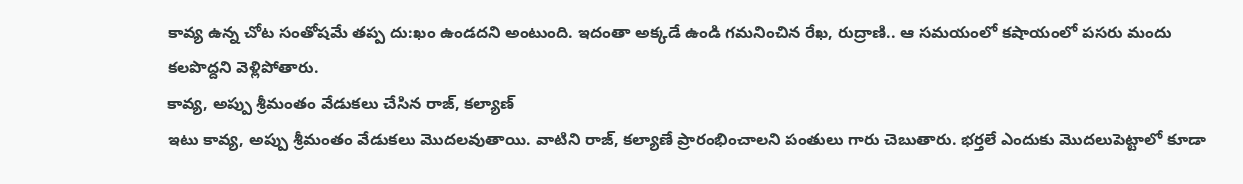కావ్య ఉన్న చోట సంతోషమే తప్ప దు:ఖం ఉండదని అంటుంది. ఇదంతా అక్కడే ఉండి గమనించిన రేఖ, రుద్రాణి.. ఆ సమయంలో కషాయంలో పసరు మందు కలపొద్దని వెళ్లిపోతారు.
కావ్య, అప్పు శ్రీమంతం వేడుకలు చేసిన రాజ్, కల్యాణ్
ఇటు కావ్య, అప్పు శ్రీమంతం వేడుకలు మొదలవుతాయి. వాటిని రాజ్, కల్యాణే ప్రారంభించాలని పంతులు గారు చెబుతారు. భర్తలే ఎందుకు మొదలుపెట్టాలో కూడా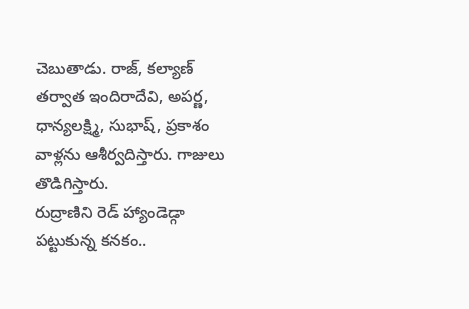చెబుతాడు. రాజ్, కల్యాణ్ తర్వాత ఇందిరాదేవి, అపర్ణ, ధాన్యలక్ష్మి, సుభాష్, ప్రకాశం వాళ్లను ఆశీర్వదిస్తారు. గాజులు తొడిగిస్తారు.
రుద్రాణిని రెడ్ హ్యాండెడ్గా పట్టుకున్న కనకం..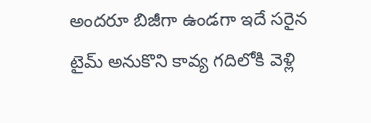అందరూ బిజీగా ఉండగా ఇదే సరైన టైమ్ అనుకొని కావ్య గదిలోకి వెళ్లి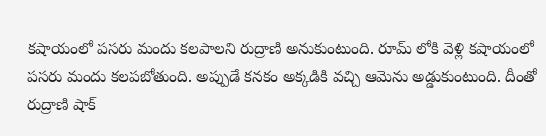కషాయంలో పసరు మందు కలపాలని రుద్రాణి అనుకుంటుంది. రూమ్ లోకి వెళ్లి కషాయంలో పసరు మందు కలపబోతుంది. అప్పుడే కనకం అక్కడికి వచ్చి ఆమెను అడ్డుకుంటుంది. దీంతో రుద్రాణి షాక్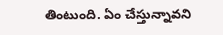తింటుంది. ఏం చేస్తున్నావని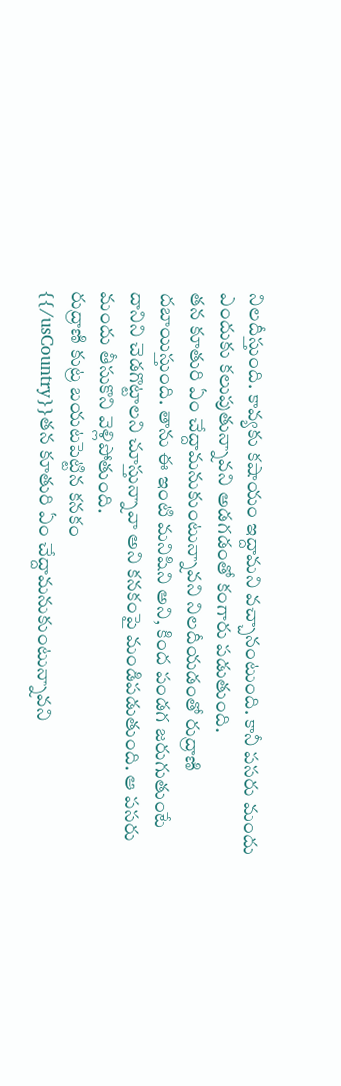నిలదీస్తుంది. కావ్యకు కషాయం ఇద్దామని వచ్చానంటుంది. కానీ పసరు మందు ఎందుకు కలుపుతున్నావని అడగడంతో కంగారు పడుతుంది.
తన కూతురి ఏం చేద్దామనుకుంటున్నావని నిలదీయడంతో రుద్రాణి దబాయిస్తుంది. తాను ఈ ఇంటి మనిషిని అని, కింద పండగ జరుగుతుంటే దానిని చెడగొట్టాలని చూస్తున్నావా అని కనకంపై మండిపడుతుంది. ఆ పసరు మందు తీసుకొని వెళ్లిపోతుంది.
రుద్రాణి కుట్ర బయటపెట్టిన కనకం
{{/usCountry}}తన కూతురి ఏం చేద్దామనుకుంటున్నావని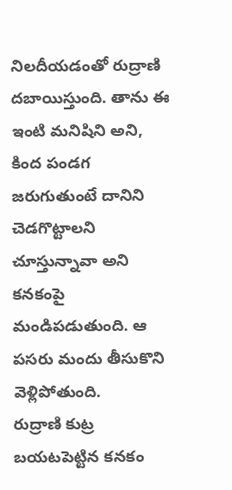నిలదీయడంతో రుద్రాణి దబాయిస్తుంది. తాను ఈ ఇంటి మనిషిని అని, కింద పండగ జరుగుతుంటే దానిని చెడగొట్టాలని చూస్తున్నావా అని కనకంపై మండిపడుతుంది. ఆ పసరు మందు తీసుకొని వెళ్లిపోతుంది.
రుద్రాణి కుట్ర బయటపెట్టిన కనకం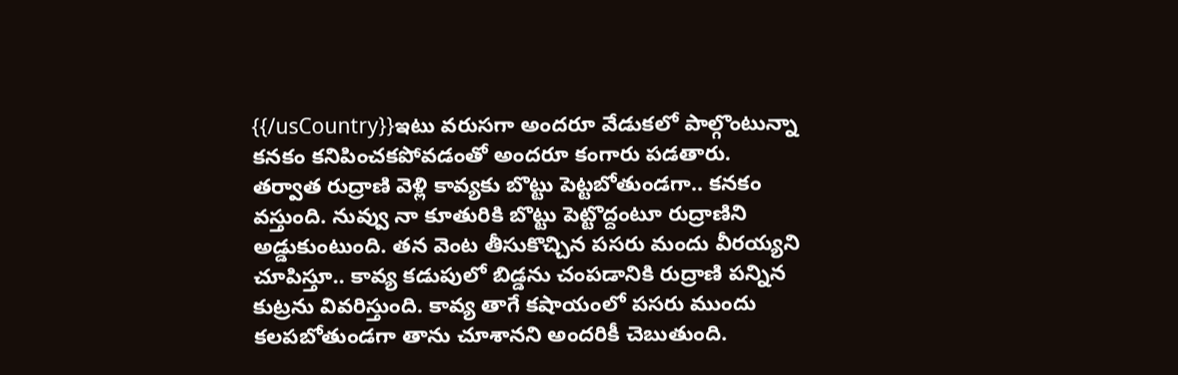{{/usCountry}}ఇటు వరుసగా అందరూ వేడుకలో పాల్గొంటున్నా కనకం కనిపించకపోవడంతో అందరూ కంగారు పడతారు. తర్వాత రుద్రాణి వెళ్లి కావ్యకు బొట్టు పెట్టబోతుండగా.. కనకం వస్తుంది. నువ్వు నా కూతురికి బొట్టు పెట్టొద్దంటూ రుద్రాణిని అడ్డుకుంటుంది. తన వెంట తీసుకొచ్చిన పసరు మందు వీరయ్యని చూపిస్తూ.. కావ్య కడుపులో బిడ్డను చంపడానికి రుద్రాణి పన్నిన కుట్రను వివరిస్తుంది. కావ్య తాగే కషాయంలో పసరు ముందు కలపబోతుండగా తాను చూశానని అందరికీ చెబుతుంది.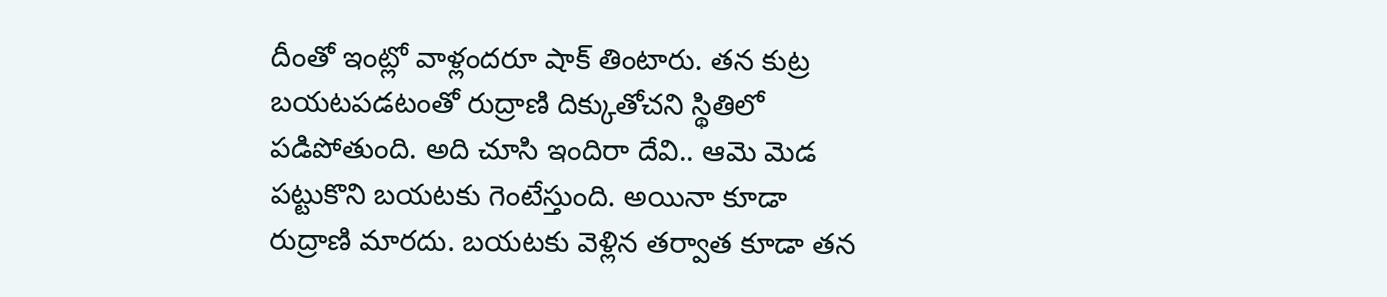దీంతో ఇంట్లో వాళ్లందరూ షాక్ తింటారు. తన కుట్ర బయటపడటంతో రుద్రాణి దిక్కుతోచని స్థితిలో పడిపోతుంది. అది చూసి ఇందిరా దేవి.. ఆమె మెడ పట్టుకొని బయటకు గెంటేస్తుంది. అయినా కూడా రుద్రాణి మారదు. బయటకు వెళ్లిన తర్వాత కూడా తన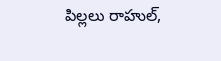పిల్లలు రాహుల్,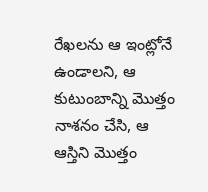రేఖలను ఆ ఇంట్లోనే ఉండాలని, ఆ కుటుంబాన్ని మొత్తం నాశనం చేసి, ఆ ఆస్తిని మొత్తం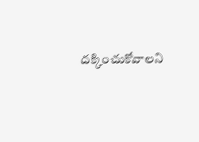దక్కించుకోవాలని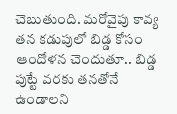చెబుతుంది. మరోవైపు కావ్య తన కడుపులో బిడ్డ కోసం ఆందోళన చెందుతూ.. బిడ్డ పుట్టే వరకు తనతోనే ఉండాలని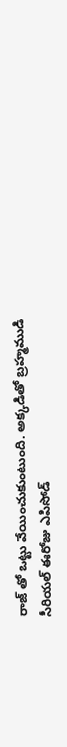రాజ్ తో ఒట్టు వేయించుకుంటుంది. అక్కడితో బ్రహ్మముడి సీరియల్ ఈరోజు ఎపిసోడ్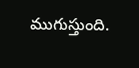ముగుస్తుంది.